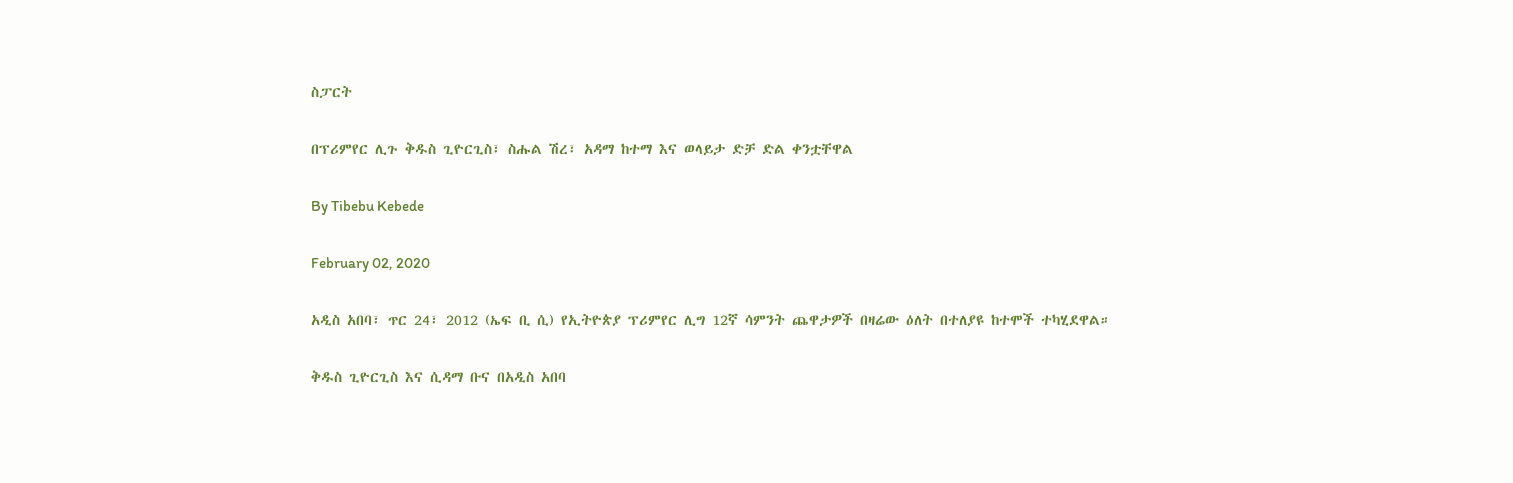ስፓርት

በፕሪምየር ሊጉ ቅዱስ ጊዮርጊስ፣ ስሑል ሽረ፣ አዳማ ከተማ እና ወላይታ ድቻ ድል ቀንቷቸዋል

By Tibebu Kebede

February 02, 2020

አዲስ አበባ፣ ጥር 24፣ 2012 (ኤፍ ቢ ሲ) የኢትዮጵያ ፕሪምየር ሊግ 12ኛ ሳምንት ጨዋታዎች በዛሬው ዕለት በተለያዩ ከተሞች ተካሂደዋል።

ቅዱስ ጊዮርጊስ እና ሲዳማ ቡና በአዲስ አበባ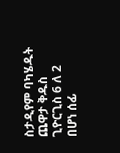ስታዲየም ባካሄዱት ጨዋታ ቅዱስ ጊዮርጊስ 6 ለ 2 በሆነ ሰፊ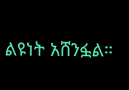ልዩነት አሸንፏል።